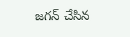జగన్ చేసిన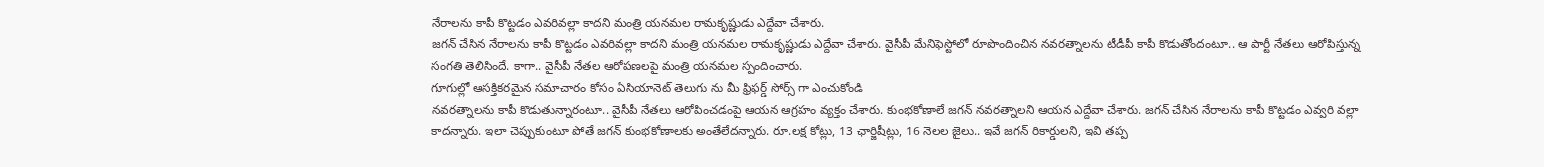నేరాలను కాపీ కొట్టడం ఎవరివల్లా కాదని మంత్రి యనమల రామకృష్ణుడు ఎద్దేవా చేశారు.
జగన్ చేసిన నేరాలను కాపీ కొట్టడం ఎవరివల్లా కాదని మంత్రి యనమల రామకృష్ణుడు ఎద్దేవా చేశారు. వైసీపీ మేనిఫెస్టోలో రూపొందించిన నవరత్నాలను టీడీపీ కాపీ కొడుతోందంటూ.. ఆ పార్టీ నేతలు ఆరోపిస్తున్న సంగతి తెలిసిందే. కాగా.. వైసీపీ నేతల ఆరోపణలపై మంత్రి యనమల స్పందించారు.
గూగుల్లో ఆసక్తికరమైన సమాచారం కోసం ఏసియానెట్ తెలుగు ను మీ ఫ్రిఫర్డ్ సోర్స్ గా ఎంచుకోండి
నవరత్నాలను కాపీ కొడుతున్నారంటూ.. వైసీపీ నేతలు ఆరోపించడంపై ఆయన ఆగ్రహం వ్యక్తం చేశారు. కుంభకోణాలే జగన్ నవరత్నాలని ఆయన ఎద్దేవా చేశారు. జగన్ చేసిన నేరాలను కాపీ కొట్టడం ఎవ్వరి వల్లా కాదన్నారు. ఇలా చెప్పుకుంటూ పోతే జగన్ కుంభకోణాలకు అంతేలేదన్నారు. రూ.లక్ష కోట్లు, 13 ఛార్జిషీట్లు, 16 నెలల జైలు.. ఇవే జగన్ రికార్డులని, ఇవి తప్ప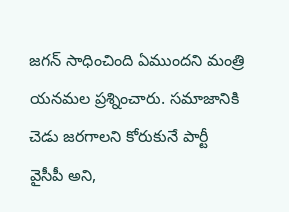జగన్ సాధించింది ఏముందని మంత్రి యనమల ప్రశ్నించారు. సమాజానికి చెడు జరగాలని కోరుకునే పార్టీ వైసీపీ అని,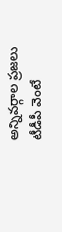అన్నివర్గాల ప్రజలు టీడీపీ వెంటే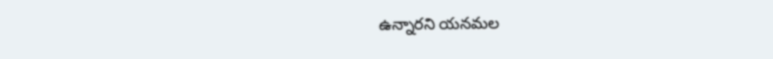ఉన్నారని యనమల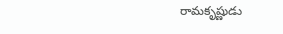రామకృష్ణుడు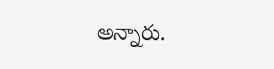అన్నారు.